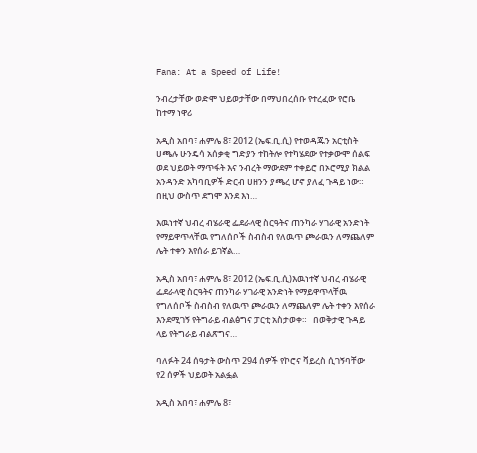Fana: At a Speed of Life!

ንብረታቸው ወድሞ ህይወታቸው በማህበረሰቡ የተረፈው የሮቤ ከተማ ነዋሪ

አዲስ አበባ፣ ሐምሌ 8፣ 2012 (ኤፍ.ቢ.ሲ) የተወዳጁን አርቲስት ሀጫሉ ሁንዴሳ አሰቃቂ ግድያን ተከትሎ የተካሄደው የተቃውሞ ሰልፍ ወደ ህይወት ማጥፋት እና ንብረት ማውደም ተቀይሮ በኦሮሚያ ክልል አንዳንድ አካባቢዎች ድርብ ሀዘንን ያጫረ ሆኖ ያለፈ ጉዳይ ነው። በዚህ ውስጥ ደግሞ እንደ እነ…

እዉነተኛ ህብረ ብሄራዊ ፌደራላዊ ስርዓትና ጠንካራ ሃገራዊ አንድነት የማይዋጥላቸዉ የግለሰቦች ስብስብ የለዉጥ ጮራዉን ለማጨለም ሌት ተቀን እየሰራ ይገኛል…

አዲስ አበባ፣ ሐምሌ 8፣ 2012 (ኤፍ.ቢ.ሲ)እዉነተኛ ህብረ ብሄራዊ ፌደራላዊ ስርዓትና ጠንካራ ሃገራዊ አንድነት የማይዋጥላቸዉ የግለሰቦች ስብስብ የለዉጥ ጮራዉን ለማጨለም ሌት ተቀን እየሰራ እንደሚገኝ የትግራይ ብልፅግና ፓርቲ አስታወቀ።   በወቅታዊ ጉዳይ ላይ የትግራይ ብልጽግና…

ባለፉት 24 ሰዓታት ውስጥ 294 ሰዎች የኮሮና ቫይረስ ሲገኝባቸው የ2 ሰዎች ህይወት አልፏል

አዲስ አበባ፣ ሐምሌ 8፣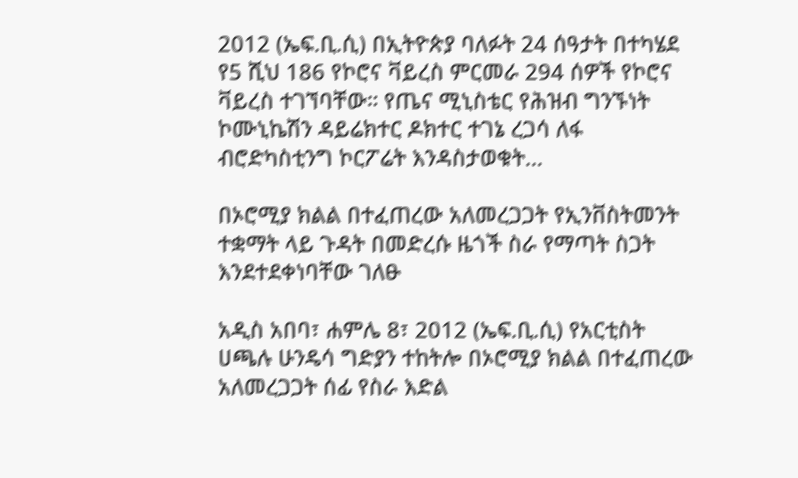2012 (ኤፍ.ቢ.ሲ) በኢትዮጵያ ባለፉት 24 ሰዓታት በተካሄደ የ5 ሺህ 186 የኮሮና ቫይረስ ምርመራ 294 ሰዎች የኮሮና ቫይረስ ተገኘባቸው። የጤና ሚኒስቴር የሕዝብ ግንኙነት ኮሙኒኬሽን ዳይሬክተር ዶክተር ተገኔ ረጋሳ ለፋ ብሮድካስቲንግ ኮርፖሬት እንዳስታወቁት…

በኦሮሚያ ክልል በተፈጠረው አለመረጋጋት የኢንቨስትመንት ተቋማት ላይ ጉዳት በመድረሱ ዜጎች ስራ የማጣት ስጋት እንደተደቀነባቸው ገለፁ

አዲስ አበባ፣ ሐምሌ 8፣ 2012 (ኤፍ.ቢ.ሲ) የአርቲስት ሀጫሉ ሁንዴሳ ግድያን ተከትሎ በኦሮሚያ ክልል በተፈጠረው አለመረጋጋት ሰፊ የስራ እድል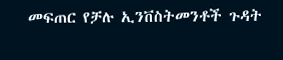መፍጠር የቻሉ ኢንቨስትመንቶች ጉዳት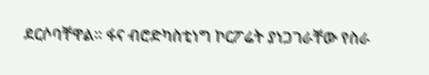ደርሶባቸዋል። ፋና ብሮድካስቲነግ ኮርፖሬት ያነጋገራቸው የስራ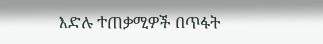እድሉ ተጠቃሚዎች በጥፋት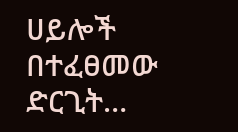ሀይሎች በተፈፀመው ድርጊት…